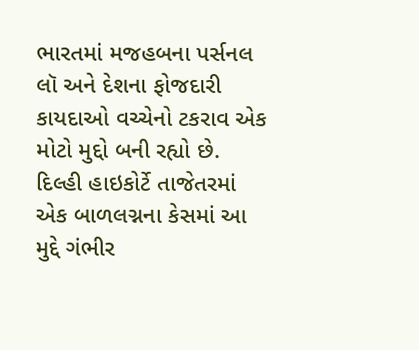ભારતમાં મજહબના પર્સનલ લૉ અને દેશના ફોજદારી કાયદાઓ વચ્ચેનો ટકરાવ એક મોટો મુદ્દો બની રહ્યો છે. દિલ્હી હાઇકોર્ટે તાજેતરમાં એક બાળલગ્નના કેસમાં આ મુદ્દે ગંભીર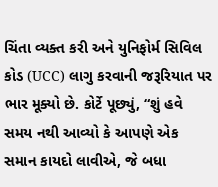ચિંતા વ્યક્ત કરી અને યુનિફોર્મ સિવિલ કોડ (UCC) લાગુ કરવાની જરૂરિયાત પર ભાર મૂક્યો છે. કોર્ટે પૂછ્યું, “શું હવે સમય નથી આવ્યો કે આપણે એક સમાન કાયદો લાવીએ, જે બધા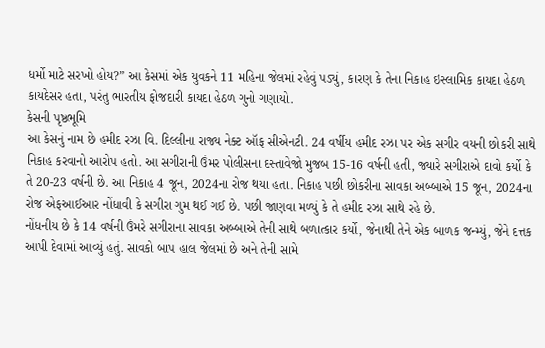ધર્મો માટે સરખો હોય?” આ કેસમાં એક યુવકને 11 મહિના જેલમાં રહેવું પડ્યું, કારણ કે તેના નિકાહ ઇસ્લામિક કાયદા હેઠળ કાયદેસર હતા, પરંતુ ભારતીય ફોજદારી કાયદા હેઠળ ગુનો ગણાયો.
કેસની પૃષ્ઠભૂમિ
આ કેસનું નામ છે હમીદ રઝા વિ. દિલ્લીના રાજ્ય નેક્ટ ઑફ સીએનટી. 24 વર્ષીય હમીદ રઝા પર એક સગીર વયની છોકરી સાથે નિકાહ કરવાનો આરોપ હતો. આ સગીરાની ઉંમર પોલીસના દસ્તાવેજો મુજબ 15-16 વર્ષની હતી, જ્યારે સગીરાએ દાવો કર્યો કે તે 20-23 વર્ષની છે. આ નિકાહ 4 જૂન, 2024ના રોજ થયા હતા. નિકાહ પછી છોકરીના સાવકા અબ્બાએ 15 જૂન, 2024ના રોજ એફઆઈઆર નોંધાવી કે સગીરા ગુમ થઈ ગઈ છે. પછી જાણવા મળ્યું કે તે હમીદ રઝા સાથે રહે છે.
નોંધનીય છે કે 14 વર્ષની ઉંમરે સગીરાના સાવકા અબ્બાએ તેની સાથે બળાત્કાર કર્યો, જેનાથી તેને એક બાળક જન્મ્યું, જેને દત્તક આપી દેવામાં આવ્યું હતું. સાવકો બાપ હાલ જેલમાં છે અને તેની સામે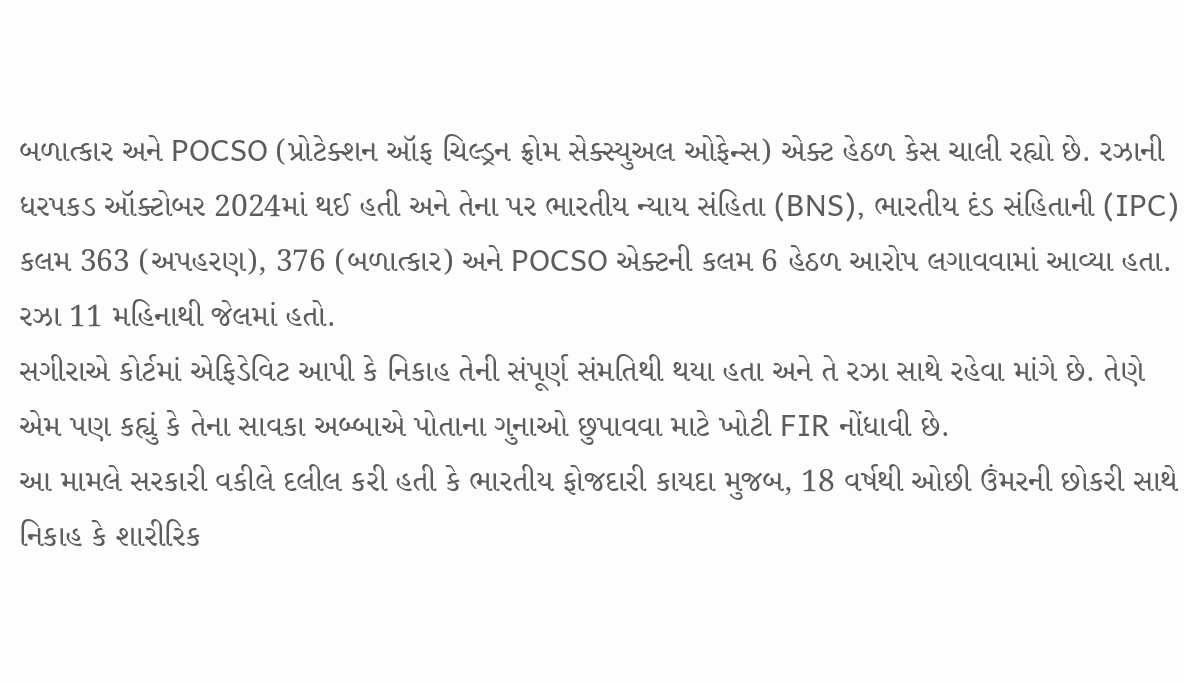બળાત્કાર અને POCSO (પ્રોટેક્શન ઑફ ચિલ્ડ્રન ફ્રોમ સેક્સ્યુઅલ ઓફેન્સ) એક્ટ હેઠળ કેસ ચાલી રહ્યો છે. રઝાની ધરપકડ ઑક્ટોબર 2024માં થઈ હતી અને તેના પર ભારતીય ન્યાય સંહિતા (BNS), ભારતીય દંડ સંહિતાની (IPC) કલમ 363 (અપહરણ), 376 (બળાત્કાર) અને POCSO એક્ટની કલમ 6 હેઠળ આરોપ લગાવવામાં આવ્યા હતા. રઝા 11 મહિનાથી જેલમાં હતો.
સગીરાએ કોર્ટમાં એફિડેવિટ આપી કે નિકાહ તેની સંપૂર્ણ સંમતિથી થયા હતા અને તે રઝા સાથે રહેવા માંગે છે. તેણે એમ પણ કહ્યું કે તેના સાવકા અબ્બાએ પોતાના ગુનાઓ છુપાવવા માટે ખોટી FIR નોંધાવી છે.
આ મામલે સરકારી વકીલે દલીલ કરી હતી કે ભારતીય ફોજદારી કાયદા મુજબ, 18 વર્ષથી ઓછી ઉંમરની છોકરી સાથે નિકાહ કે શારીરિક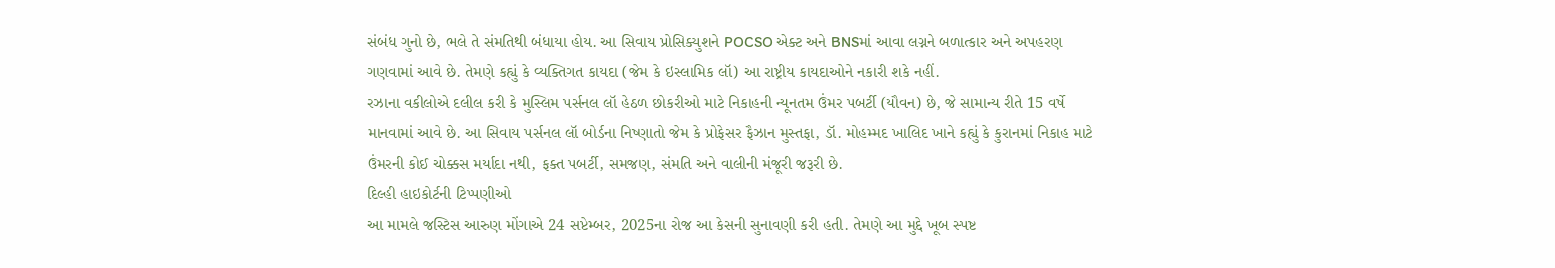સંબંધ ગુનો છે, ભલે તે સંમતિથી બંધાયા હોય. આ સિવાય પ્રોસિક્યુશને POCSO એક્ટ અને BNSમાં આવા લગ્નને બળાત્કાર અને અપહરણ ગણવામાં આવે છે. તેમણે કહ્યું કે વ્યક્તિગત કાયદા (જેમ કે ઇસ્લામિક લૉ) આ રાષ્ટ્રીય કાયદાઓને નકારી શકે નહીં.
રઝાના વકીલોએ દલીલ કરી કે મુસ્લિમ પર્સનલ લૉ હેઠળ છોકરીઓ માટે નિકાહની ન્યૂનતમ ઉંમર પબર્ટી (યૌવન) છે, જે સામાન્ય રીતે 15 વર્ષે માનવામાં આવે છે. આ સિવાય પર્સનલ લૉ બોર્ડના નિષ્ણાતો જેમ કે પ્રોફેસર ફૈઝાન મુસ્તફા, ડૉ. મોહમ્મદ ખાલિદ ખાને કહ્યું કે કુરાનમાં નિકાહ માટે ઉંમરની કોઈ ચોક્કસ મર્યાદા નથી, ફક્ત પબર્ટી, સમજણ, સંમતિ અને વાલીની મંજૂરી જરૂરી છે.
દિલ્હી હાઇકોર્ટની ટિપ્પણીઓ
આ મામલે જસ્ટિસ આરુણ મોંગાએ 24 સપ્ટેમ્બર, 2025ના રોજ આ કેસની સુનાવણી કરી હતી. તેમણે આ મુદ્દે ખૂબ સ્પષ્ટ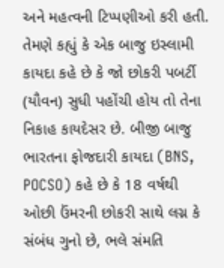અને મહત્વની ટિપ્પણીઓ કરી હતી. તેમણે કહ્યું કે એક બાજુ ઇસ્લામી કાયદા કહે છે કે જો છોકરી પબર્ટી (યૌવન) સુધી પહોંચી હોય તો તેના નિકાહ કાયદેસર છે. બીજી બાજુ ભારતના ફોજદારી કાયદા (BNS, POCSO) કહે છે કે 18 વર્ષથી ઓછી ઉંમરની છોકરી સાથે લગ્ન કે સંબંધ ગુનો છે, ભલે સંમતિ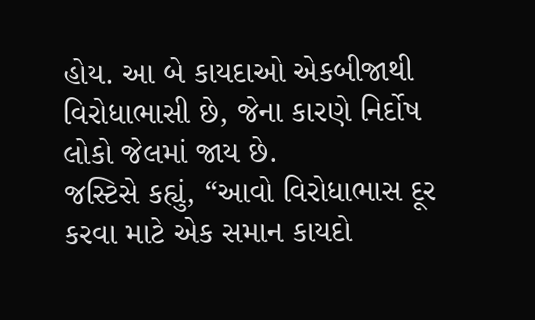હોય. આ બે કાયદાઓ એકબીજાથી વિરોધાભાસી છે, જેના કારણે નિર્દોષ લોકો જેલમાં જાય છે.
જસ્ટિસે કહ્યું, “આવો વિરોધાભાસ દૂર કરવા માટે એક સમાન કાયદો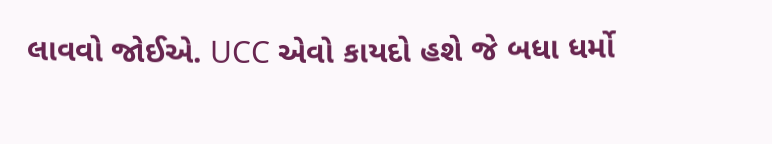લાવવો જોઈએ. UCC એવો કાયદો હશે જે બધા ધર્મો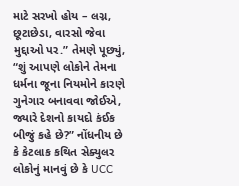માટે સરખો હોય – લગ્ન, છૂટાછેડા, વારસો જેવા મુદ્દાઓ પર.” તેમણે પૂછ્યું, “શું આપણે લોકોને તેમના ધર્મના જૂના નિયમોને કારણે ગુનેગાર બનાવવા જોઈએ, જ્યારે દેશનો કાયદો કંઈક બીજું કહે છે?” નોંધનીય છે કે કેટલાક કથિત સેક્યુલર લોકોનું માનવું છે કે UCC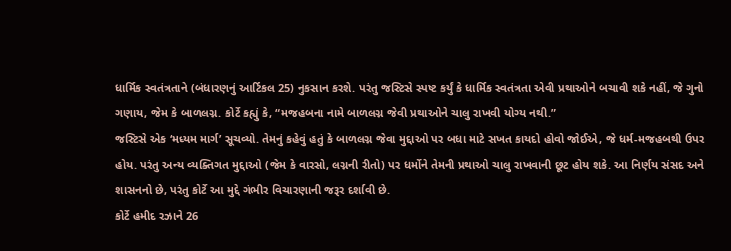ધાર્મિક સ્વતંત્રતાને (બંધારણનું આર્ટિકલ 25) નુકસાન કરશે. પરંતુ જસ્ટિસે સ્પષ્ટ કર્યું કે ધાર્મિક સ્વતંત્રતા એવી પ્રથાઓને બચાવી શકે નહીં, જે ગુનો ગણાય, જેમ કે બાળલગ્ન. કોર્ટે કહ્યું કે, “મજહબના નામે બાળલગ્ન જેવી પ્રથાઓને ચાલુ રાખવી યોગ્ય નથી.”
જસ્ટિસે એક ‘મધ્યમ માર્ગ’ સૂચવ્યો. તેમનું કહેવું હતું કે બાળલગ્ન જેવા મુદ્દાઓ પર બધા માટે સખત કાયદો હોવો જોઈએ, જે ધર્મ-મજહબથી ઉપર હોય. પરંતુ અન્ય વ્યક્તિગત મુદ્દાઓ (જેમ કે વારસો, લગ્નની રીતો) પર ધર્મોને તેમની પ્રથાઓ ચાલુ રાખવાની છૂટ હોય શકે. આ નિર્ણય સંસદ અને શાસનનો છે, પરંતુ કોર્ટે આ મુદ્દે ગંભીર વિચારણાની જરૂર દર્શાવી છે.
કોર્ટે હમીદ રઝાને 26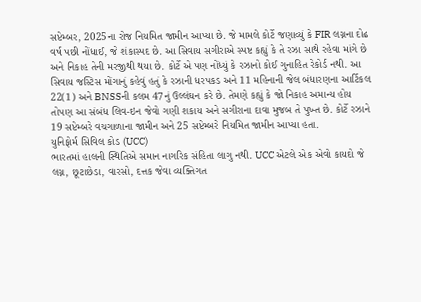સપ્ટેમ્બર, 2025ના રોજ નિયમિત જામીન આપ્યા છે. જે મામલે કોર્ટે જણાવ્યું કે FIR લગ્નના દોઢ વર્ષ પછી નોંધાઈ, જે શંકાસ્પદ છે. આ સિવાય સગીરાએ સ્પષ્ટ કહ્યું કે તે રઝા સાથે રહેવા માંગે છે અને નિકાહ તેની મરજીથી થયા છે. કોર્ટે એ પણ નોંધ્યું કે રઝાનો કોઈ ગુનાહિત રેકોર્ડ નથી. આ સિવાય જસ્ટિસ મોંગાનું કહેવું હતું કે રઝાની ધરપકડ અને 11 મહિનાની જેલ બંધારણના આર્ટિકલ 22(1) અને BNSSની કલમ 47નું ઉલ્લંઘન કરે છે. તેમણે કહ્યું કે જો નિકાહ અમાન્ય હોય તોપણ આ સંબંધ લિવ-ઇન જેવો ગણી શકાય અને સગીરાના દાવા મુજબ તે પુખ્ત છે. કોર્ટે રઝાને 19 સપ્ટેમ્બરે વચગાળાના જામીન અને 25 સપ્ટેમ્બરે નિયમિત જામીન આપ્યા હતા.
યુનિફોર્મ સિવિલ કોડ (UCC)
ભારતમાં હાલની સ્થિતિએ સમાન નાગરિક સંહિતા લાગુ નથી. UCC એટલે એક એવો કાયદો જે લગ્ન, છૂટાછેડા, વારસો, દત્તક જેવા વ્યક્તિગત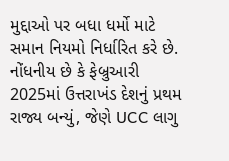મુદ્દાઓ પર બધા ધર્મો માટે સમાન નિયમો નિર્ધારિત કરે છે. નોંધનીય છે કે ફેબ્રુઆરી 2025માં ઉત્તરાખંડ દેશનું પ્રથમ રાજ્ય બન્યું, જેણે UCC લાગુ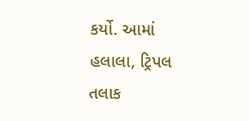કર્યો. આમાં હલાલા, ટ્રિપલ તલાક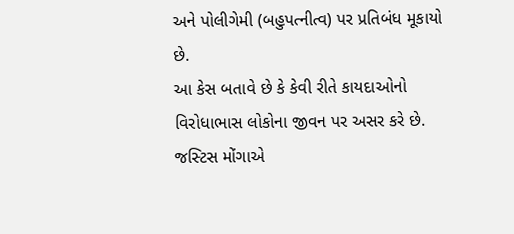અને પોલીગેમી (બહુપત્નીત્વ) પર પ્રતિબંધ મૂકાયો છે.
આ કેસ બતાવે છે કે કેવી રીતે કાયદાઓનો વિરોધાભાસ લોકોના જીવન પર અસર કરે છે. જસ્ટિસ મોંગાએ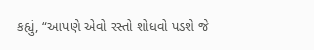કહ્યું, “આપણે એવો રસ્તો શોધવો પડશે જે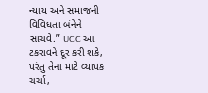ન્યાય અને સમાજની વિવિધતા બંનેને સાચવે.” UCC આ ટકરાવને દૂર કરી શકે, પરંતુ તેના માટે વ્યાપક ચર્ચા,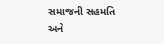સમાજની સહમતિ અને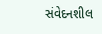સંવેદનશીલ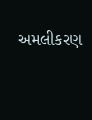અમલીકરણ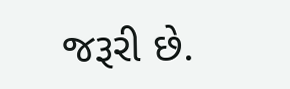જરૂરી છે.